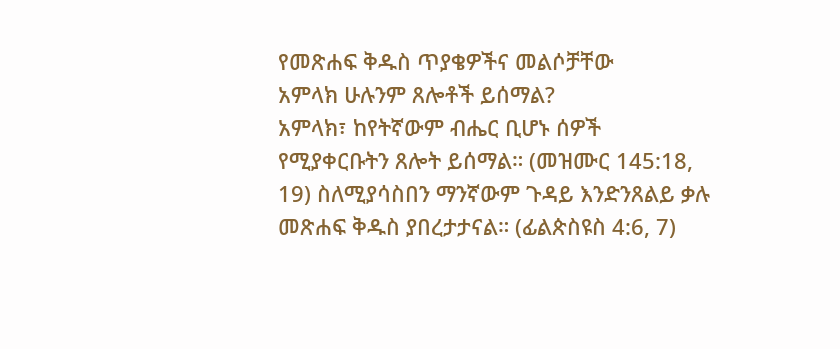የመጽሐፍ ቅዱስ ጥያቄዎችና መልሶቻቸው
አምላክ ሁሉንም ጸሎቶች ይሰማል?
አምላክ፣ ከየትኛውም ብሔር ቢሆኑ ሰዎች የሚያቀርቡትን ጸሎት ይሰማል። (መዝሙር 145:18, 19) ስለሚያሳስበን ማንኛውም ጉዳይ እንድንጸልይ ቃሉ መጽሐፍ ቅዱስ ያበረታታናል። (ፊልጵስዩስ 4:6, 7)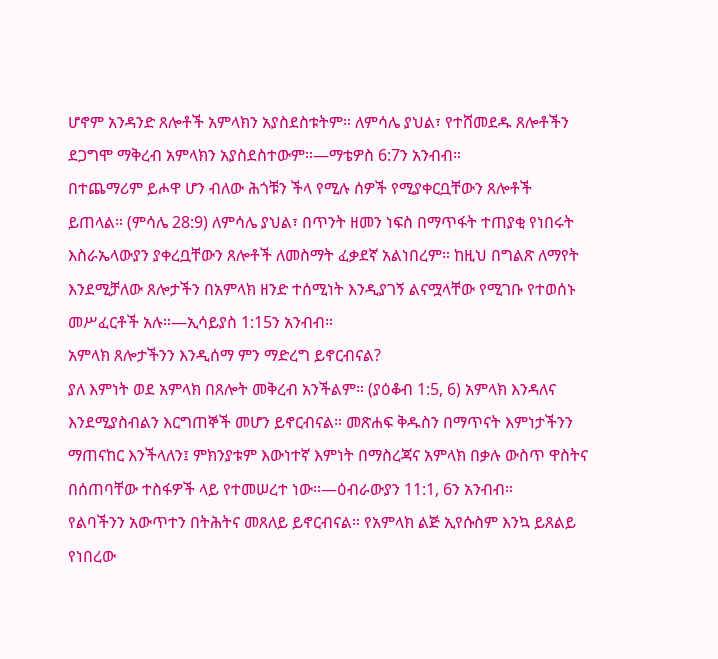ሆኖም አንዳንድ ጸሎቶች አምላክን አያስደስቱትም። ለምሳሌ ያህል፣ የተሸመደዱ ጸሎቶችን ደጋግሞ ማቅረብ አምላክን አያስደስተውም።—ማቴዎስ 6:7ን አንብብ።
በተጨማሪም ይሖዋ ሆን ብለው ሕጎቹን ችላ የሚሉ ሰዎች የሚያቀርቧቸውን ጸሎቶች ይጠላል። (ምሳሌ 28:9) ለምሳሌ ያህል፣ በጥንት ዘመን ነፍስ በማጥፋት ተጠያቂ የነበሩት እስራኤላውያን ያቀረቧቸውን ጸሎቶች ለመስማት ፈቃደኛ አልነበረም። ከዚህ በግልጽ ለማየት እንደሚቻለው ጸሎታችን በአምላክ ዘንድ ተሰሚነት እንዲያገኝ ልናሟላቸው የሚገቡ የተወሰኑ መሥፈርቶች አሉ።—ኢሳይያስ 1:15ን አንብብ።
አምላክ ጸሎታችንን እንዲሰማ ምን ማድረግ ይኖርብናል?
ያለ እምነት ወደ አምላክ በጸሎት መቅረብ አንችልም። (ያዕቆብ 1:5, 6) አምላክ እንዳለና እንደሚያስብልን እርግጠኞች መሆን ይኖርብናል። መጽሐፍ ቅዱስን በማጥናት እምነታችንን ማጠናከር እንችላለን፤ ምክንያቱም እውነተኛ እምነት በማስረጃና አምላክ በቃሉ ውስጥ ዋስትና በሰጠባቸው ተስፋዎች ላይ የተመሠረተ ነው።—ዕብራውያን 11:1, 6ን አንብብ።
የልባችንን አውጥተን በትሕትና መጸለይ ይኖርብናል። የአምላክ ልጅ ኢየሱስም እንኳ ይጸልይ የነበረው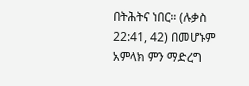በትሕትና ነበር። (ሉቃስ 22:41, 42) በመሆኑም አምላክ ምን ማድረግ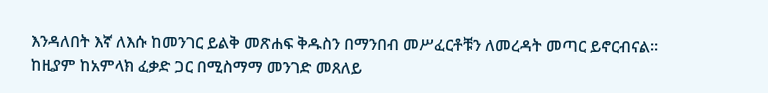እንዳለበት እኛ ለእሱ ከመንገር ይልቅ መጽሐፍ ቅዱስን በማንበብ መሥፈርቶቹን ለመረዳት መጣር ይኖርብናል። ከዚያም ከአምላክ ፈቃድ ጋር በሚስማማ መንገድ መጸለይ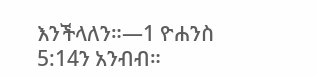እንችላለን።—1 ዮሐንስ 5:14ን አንብብ።